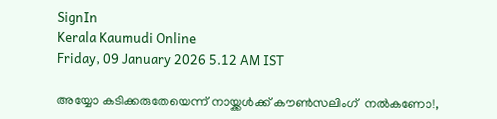SignIn
Kerala Kaumudi Online
Friday, 09 January 2026 5.12 AM IST

അയ്യോ കടിക്കരുതേയെന്ന് നായ്ക്കൾക്ക് കൗൺസലിംഗ്  നൽകണോ!,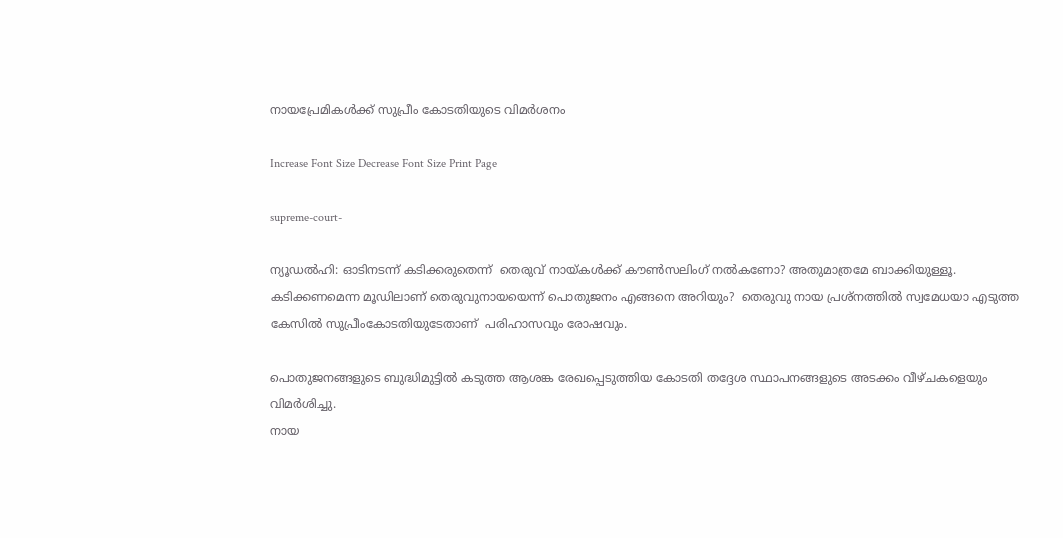നായപ്രേമികൾക്ക് സുപ്രീം കോടതിയുടെ വിമർശനം

Increase Font Size Decrease Font Size Print Page

supreme-court-

ന്യൂഡൽഹി: ഓടിനടന്ന് കടിക്കരുതെന്ന്  തെരുവ് നായ്കൾക്ക് കൗൺസലിംഗ് നൽകണോ? അതുമാത്രമേ ബാക്കിയുള്ളൂ. കടിക്കണമെന്ന മൂഡിലാണ് തെരുവുനായയെന്ന് പൊതുജനം എങ്ങനെ അറിയും?  തെരുവു നായ പ്രശ്നത്തിൽ സ്വമേധയാ എടുത്ത കേസിൽ സുപ്രീംകോടതിയുടേതാണ്  പരിഹാസവും രോഷവും.

പൊതുജനങ്ങളുടെ ബുദ്ധിമുട്ടിൽ കടുത്ത ആശങ്ക രേഖപ്പെടുത്തിയ കോടതി തദ്ദേശ സ്ഥാപനങ്ങളുടെ അടക്കം വീഴ്ചകളെയും വിമർശിച്ചു.
നായ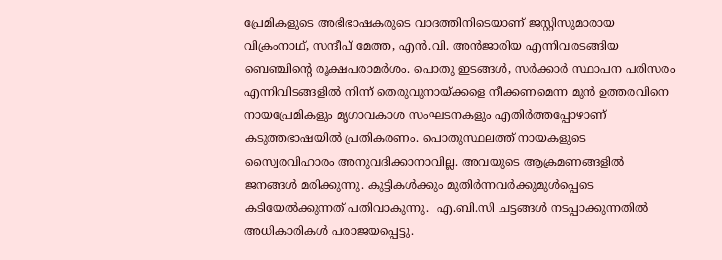പ്രേമികളുടെ അഭിഭാഷകരുടെ വാദത്തിനിടെയാണ് ജസ്റ്റിസുമാരായ വിക്രംനാഥ്, സന്ദീപ് മേത്ത, എൻ.വി. അൻജാരിയ എന്നിവരടങ്ങിയ ബെഞ്ചിന്റെ രൂക്ഷപരാമർശം. പൊതു ഇടങ്ങൾ, സർക്കാർ സ്ഥാപന പരിസരം എന്നിവിടങ്ങളിൽ നിന്ന് തെരുവുനായ്ക്കളെ നീക്കണമെന്ന മുൻ ഉത്തരവിനെ നായപ്രേമികളും മൃഗാവകാശ സംഘടനകളും എതിർത്തപ്പോഴാണ് കടുത്തഭാഷയിൽ പ്രതികരണം. പൊതുസ്ഥലത്ത് നായകളുടെ സ്വൈരവിഹാരം അനുവദിക്കാനാവില്ല. അവയുടെ ആക്രമണങ്ങളിൽ ജനങ്ങൾ മരിക്കുന്നു. കുട്ടികൾക്കും മുതിർന്നവർക്കുമുൾപ്പെടെ കടിയേൽക്കുന്നത് പതിവാകുന്നു.  എ.ബി.സി ചട്ടങ്ങൾ നടപ്പാക്കുന്നതിൽ അധികാരികൾ പരാജയപ്പെട്ടു.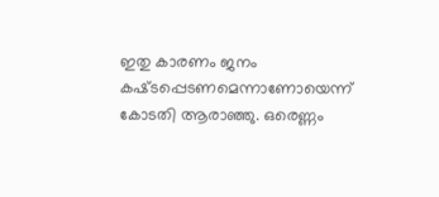ഇതു കാരണം ജനം കഷ്‌ടപ്പെടണമെന്നാണോയെന്ന് കോടതി ആരാഞ്ഞു. ഒരെണ്ണം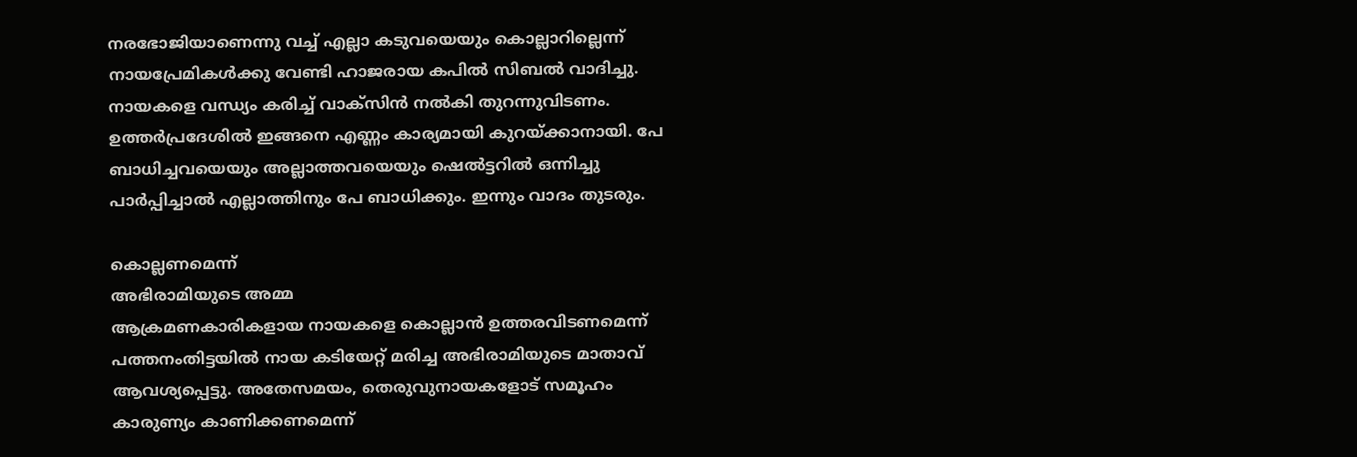നരഭോജിയാണെന്നു വച്ച് എല്ലാ കടുവയെയും കൊല്ലാറില്ലെന്ന് നായപ്രേമികൾക്കു വേണ്ടി ഹാജരായ കപിൽ സിബൽ വാദിച്ചു. നായകളെ വന്ധ്യം കരിച്ച് വാക്‌സിൻ നൽകി തുറന്നുവിടണം. ഉത്ത‌ർപ്രദേശിൽ ഇങ്ങനെ എണ്ണം കാര്യമായി കുറയ്‌ക്കാനായി. പേ ബാധിച്ചവയെയും അല്ലാത്തവയെയും ഷെൽട്ടറിൽ ഒന്നിച്ചു പാർപ്പിച്ചാൽ എല്ലാത്തിനും പേ ബാധിക്കും. ഇന്നും വാദം തുടരും.

കൊല്ലണമെന്ന്
അഭിരാമിയുടെ അമ്മ
ആക്രമണകാരികളായ നായകളെ കൊല്ലാൻ ഉത്തരവിടണമെന്ന് പത്തനംതിട്ടയിൽ നായ കടിയേറ്റ് മരിച്ച അഭിരാമിയുടെ മാതാവ്  ആവശ്യപ്പെട്ടു. അതേസമയം, തെരുവുനായകളോട് സമൂഹം കാരുണ്യം കാണിക്കണമെന്ന്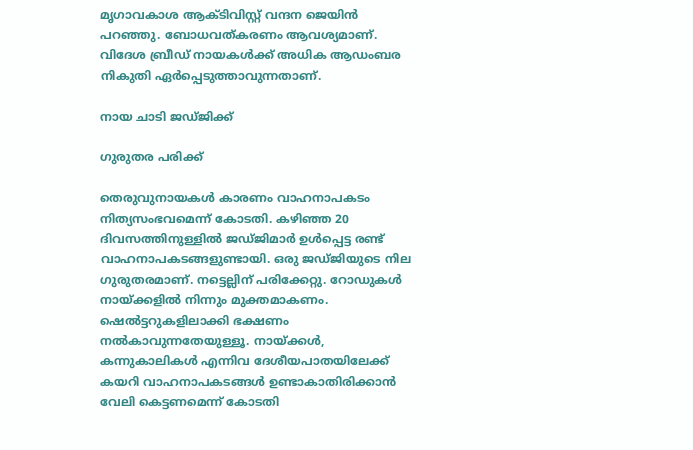മൃഗാവകാശ ആക്‌ടിവിസ്റ്റ് വന്ദന ജെയിൻ പറഞ്ഞു. ബോധവത്കരണം ആവശ്യമാണ്. വിദേശ ബ്രീഡ് നായകൾക്ക് അധിക ആഡംബര നികുതി ഏർപ്പെടുത്താവുന്നതാണ്.

നായ ചാടി ജ‌ഡ്ജിക്ക്

ഗുരുതര പരിക്ക്

തെരുവുനായകൾ കാരണം വാഹനാപകടം നിത്യസംഭവമെന്ന് കോടതി. കഴിഞ്ഞ 20 ദിവസത്തിനുള്ളിൽ ജഡ്‌ജിമാർ ഉൾപ്പെട്ട രണ്ട് വാഹനാപകടങ്ങളുണ്ടായി. ഒരു ജഡ്‌ജിയുടെ നില ഗുരുതരമാണ്. നട്ടെല്ലിന് പരിക്കേറ്റു. റോഡുകൾ നായ്‌ക്കളിൽ നിന്നും മുക്തമാകണം. ഷെൽട്ടറുകളിലാക്കി ഭക്ഷണം നൽകാവുന്നതേയുള്ളൂ. നായ്‌ക്കൾ, കന്നുകാലികൾ എന്നിവ ദേശീയപാതയിലേക്ക് കയറി വാഹനാപകടങ്ങൾ ഉണ്ടാകാതിരിക്കാൻ വേലി കെട്ടണമെന്ന് കോടതി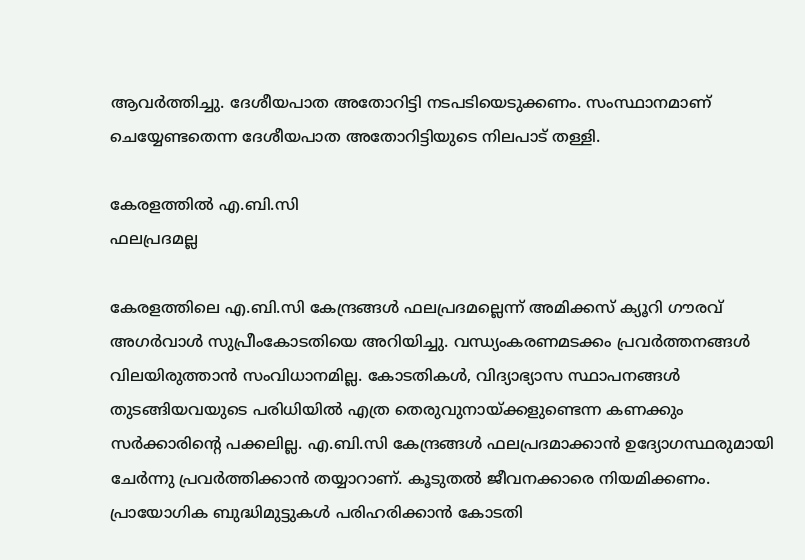ആവർത്തിച്ചു. ദേശീയപാത അതോറിട്ടി നടപടിയെടുക്കണം. സംസ്ഥാനമാണ് ചെയ്യേണ്ടതെന്ന ദേശീയപാത അതോറിട്ടിയുടെ നിലപാട് തള്ളി.

കേരളത്തിൽ എ.ബി.സി
ഫലപ്രദമല്ല

കേരളത്തിലെ എ.ബി.സി കേന്ദ്രങ്ങൾ ഫലപ്രദമല്ലെന്ന് അമിക്കസ് ക്യൂറി ഗൗരവ് അഗർവാൾ സുപ്രീംകോടതിയെ അറിയിച്ചു. വന്ധ്യംകരണമടക്കം പ്രവർത്തനങ്ങൾ വിലയിരുത്താൻ സംവിധാനമില്ല. കോടതികൾ, വിദ്യാഭ്യാസ സ്ഥാപനങ്ങൾ തുടങ്ങിയവയുടെ പരിധിയിൽ എത്ര തെരുവുനായ്ക്കളുണ്ടെന്ന കണക്കും സർക്കാരിന്റെ പക്കലില്ല. എ.ബി.സി കേന്ദ്രങ്ങൾ ഫലപ്രദമാക്കാൻ ഉദ്യോഗസ്ഥരുമായി ചേർന്നു പ്രവ‌ർത്തിക്കാൻ തയ്യാറാണ്. കൂടുതൽ ജീവനക്കാരെ നിയമിക്കണം. പ്രായോഗിക ബുദ്ധിമുട്ടുകൾ പരിഹരിക്കാൻ കോടതി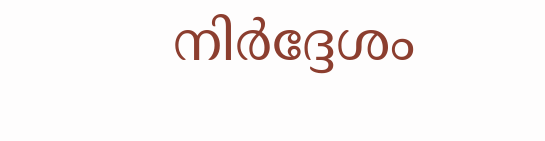നി‌ർദ്ദേശം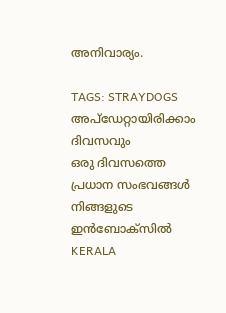അനിവാര്യം.

TAGS: STRAYDOGS
അപ്ഡേറ്റായിരിക്കാം ദിവസവും
ഒരു ദിവസത്തെ പ്രധാന സംഭവങ്ങൾ നിങ്ങളുടെ ഇൻബോക്സിൽ
KERALA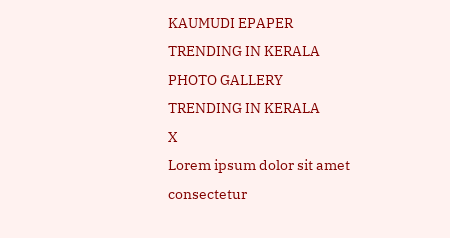KAUMUDI EPAPER
TRENDING IN KERALA
PHOTO GALLERY
TRENDING IN KERALA
X
Lorem ipsum dolor sit amet
consectetur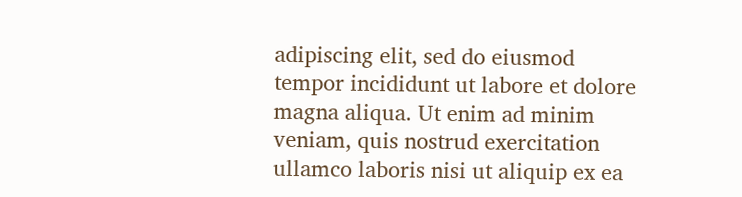adipiscing elit, sed do eiusmod tempor incididunt ut labore et dolore magna aliqua. Ut enim ad minim veniam, quis nostrud exercitation ullamco laboris nisi ut aliquip ex ea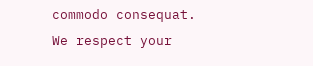commodo consequat.
We respect your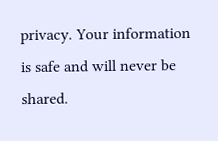privacy. Your information is safe and will never be shared.